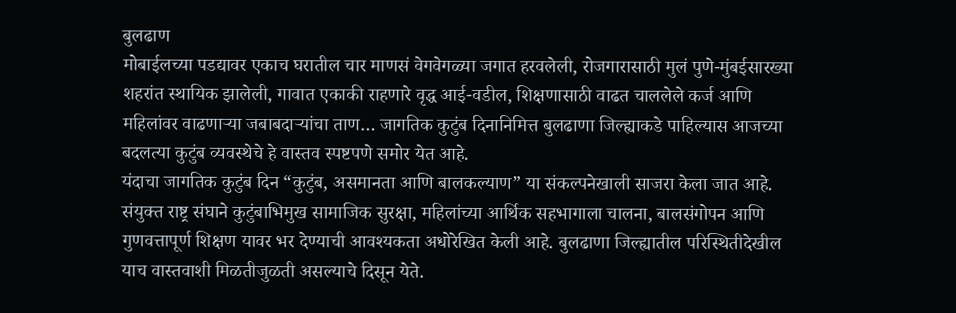बुलढाण
मोबाईलच्या पडद्यावर एकाच घरातील चार माणसं वेगवेगळ्या जगात हरवलेली, रोजगारासाठी मुलं पुणे-मुंबईसारख्या शहरांत स्थायिक झालेली, गावात एकाकी राहणारे वृद्ध आई-वडील, शिक्षणासाठी वाढत चाललेले कर्ज आणि महिलांवर वाढणाऱ्या जबाबदाऱ्यांचा ताण… जागतिक कुटुंब दिनानिमित्त बुलढाणा जिल्ह्याकडे पाहिल्यास आजच्या बदलत्या कुटुंब व्यवस्थेचे हे वास्तव स्पष्टपणे समोर येत आहे.
यंदाचा जागतिक कुटुंब दिन “कुटुंब, असमानता आणि बालकल्याण” या संकल्पनेखाली साजरा केला जात आहे. संयुक्त राष्ट्र संघाने कुटुंबाभिमुख सामाजिक सुरक्षा, महिलांच्या आर्थिक सहभागाला चालना, बालसंगोपन आणि गुणवत्तापूर्ण शिक्षण यावर भर देण्याची आवश्यकता अधोरेखित केली आहे. बुलढाणा जिल्ह्यातील परिस्थितीदेखील याच वास्तवाशी मिळतीजुळती असल्याचे दिसून येते.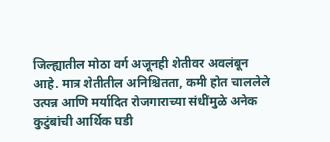जिल्ह्यातील मोठा वर्ग अजूनही शेतीवर अवलंबून आहे. मात्र शेतीतील अनिश्चितता, कमी होत चाललेले उत्पन्न आणि मर्यादित रोजगाराच्या संधींमुळे अनेक कुटुंबांची आर्थिक घडी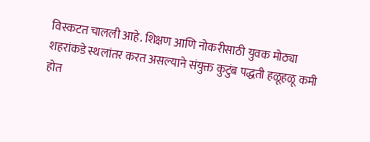विस्कटत चालली आहे. शिक्षण आणि नोकरीसाठी युवक मोठ्या शहरांकडे स्थलांतर करत असल्याने संयुक्त कुटुंब पद्धती हळूहळू कमी होत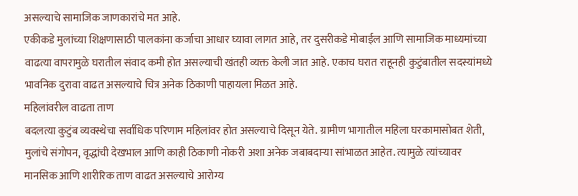असल्याचे सामाजिक जाणकारांचे मत आहे.
एकीकडे मुलांच्या शिक्षणासाठी पालकांना कर्जाचा आधार घ्यावा लागत आहे, तर दुसरीकडे मोबाईल आणि सामाजिक माध्यमांच्या वाढत्या वापरामुळे घरातील संवाद कमी होत असल्याची खंतही व्यक्त केली जात आहे. एकाच घरात राहूनही कुटुंबातील सदस्यांमध्ये भावनिक दुरावा वाढत असल्याचे चित्र अनेक ठिकाणी पाहायला मिळत आहे.
महिलांवरील वाढता ताण
बदलत्या कुटुंब व्यवस्थेचा सर्वाधिक परिणाम महिलांवर होत असल्याचे दिसून येते. ग्रामीण भागातील महिला घरकामासोबत शेती, मुलांचे संगोपन, वृद्धांची देखभाल आणि काही ठिकाणी नोकरी अशा अनेक जबाबदाऱ्या सांभाळत आहेत. त्यामुळे त्यांच्यावर मानसिक आणि शारीरिक ताण वाढत असल्याचे आरोग्य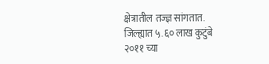क्षेत्रातील तज्ज्ञ सांगतात.
जिल्ह्यात ५.६० लाख कुटुंबे
२०११ च्या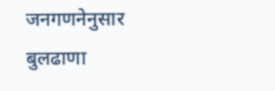जनगणनेनुसार बुलढाणा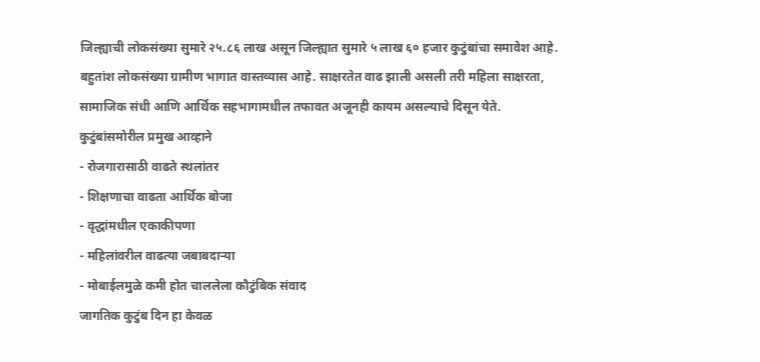जिल्ह्याची लोकसंख्या सुमारे २५.८६ लाख असून जिल्ह्यात सुमारे ५ लाख ६० हजार कुटुंबांचा समावेश आहे. बहुतांश लोकसंख्या ग्रामीण भागात वास्तव्यास आहे. साक्षरतेत वाढ झाली असली तरी महिला साक्षरता, सामाजिक संधी आणि आर्थिक सहभागामधील तफावत अजूनही कायम असल्याचे दिसून येते.
कुटुंबांसमोरील प्रमुख आव्हाने
- रोजगारासाठी वाढते स्थलांतर
- शिक्षणाचा वाढता आर्थिक बोजा
- वृद्धांमधील एकाकीपणा
- महिलांवरील वाढत्या जबाबदाऱ्या
- मोबाईलमुळे कमी होत चाललेला कौटुंबिक संवाद
जागतिक कुटुंब दिन हा केवळ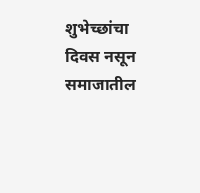शुभेच्छांचा दिवस नसून समाजातील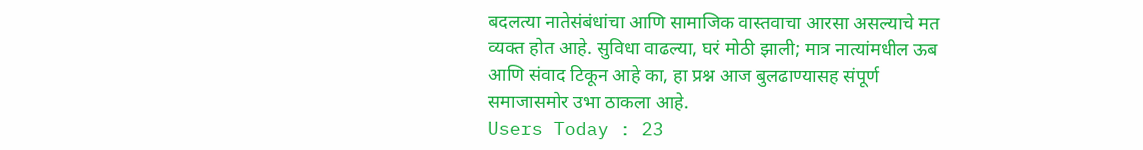बदलत्या नातेसंबंधांचा आणि सामाजिक वास्तवाचा आरसा असल्याचे मत व्यक्त होत आहे. सुविधा वाढल्या, घरं मोठी झाली; मात्र नात्यांमधील ऊब आणि संवाद टिकून आहे का, हा प्रश्न आज बुलढाण्यासह संपूर्ण समाजासमोर उभा ठाकला आहे.
Users Today : 23